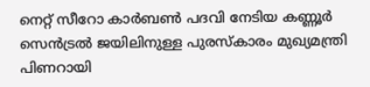നെറ്റ് സീറോ കാർബൺ പദവി നേടിയ കണ്ണൂർ സെൻട്രൽ ജയിലിനുള്ള പുരസ്‌കാരം മുഖ്യമന്ത്രി പിണറായി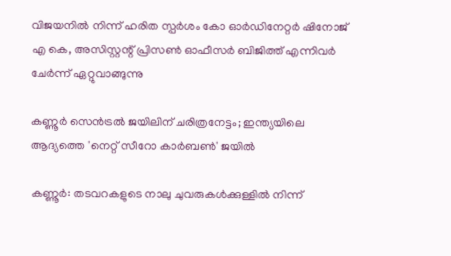വിജയനിൽ നിന്ന് ഹരിത സ്പർശം കോ ഓർഡിനേറ്റർ ഷിനോജ് എ കെ, അസിസ്റ്റന്റ് പ്രിസൺ ഓഫീസർ ബിജിത്ത് എന്നിവർ ചേർന്ന് ഏറ്റുവാങ്ങുന്നു

കണ്ണൂർ സെൻട്രൽ ജയിലിന് ചരിത്രനേട്ടം; ഇന്ത്യയിലെ ആദ്യത്തെ 'നെറ്റ് സീറോ കാർബൺ' ജയിൽ

കണ്ണൂർ: തടവറകളുടെ നാലു ചുവരുകൾക്കുള്ളിൽ നിന്ന്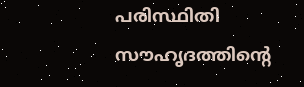പരിസ്ഥിതി സൗഹൃദത്തിന്റെ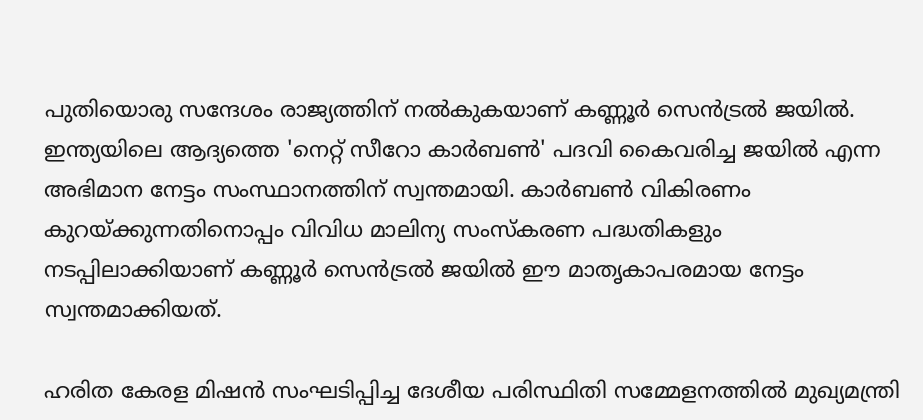പുതിയൊരു സന്ദേശം രാജ്യത്തിന് നൽകുകയാണ് കണ്ണൂർ സെൻട്രൽ ജയിൽ. ഇന്ത്യയിലെ ആദ്യത്തെ 'നെറ്റ് സീറോ കാർബൺ' പദവി കൈവരിച്ച ജയിൽ എന്ന അഭിമാന നേട്ടം സംസ്ഥാനത്തിന് സ്വന്തമായി. കാർബൺ വികിരണം കുറയ്ക്കുന്നതിനൊപ്പം വിവിധ മാലിന്യ സംസ്കരണ പദ്ധതികളും നടപ്പിലാക്കിയാണ് കണ്ണൂർ സെൻട്രൽ ജയിൽ ഈ മാതൃകാപരമായ നേട്ടം സ്വന്തമാക്കിയത്.

ഹരിത കേരള മിഷൻ സംഘടിപ്പിച്ച ദേശീയ പരിസ്ഥിതി സമ്മേളനത്തിൽ മുഖ്യമന്ത്രി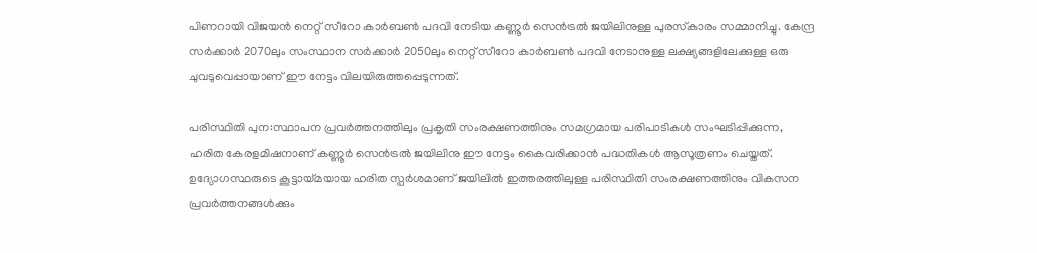പിണറായി വിജയൻ നെറ്റ് സീറോ കാർബൺ പദവി നേടിയ കണ്ണൂർ സെൻട്രൽ ജയിലിനുള്ള പുരസ്‌കാരം സമ്മാനിച്ചു. കേന്ദ്ര സർക്കാർ 2070ലും സംസ്ഥാന സർക്കാർ 2050ലും നെറ്റ് സീറോ കാർബൺ പദവി നേടാനുള്ള ലക്ഷ്യങ്ങളിലേക്കുള്ള ഒരു ചുവടുവെപ്പായാണ് ഈ നേട്ടം വിലയിരുത്തപ്പെടുന്നത്.

പരിസ്ഥിതി പുന:സ്ഥാപന പ്രവർത്തനത്തിലും പ്രകൃതി സംരക്ഷണത്തിനും സമഗ്രമായ പരിപാടികൾ സംഘടിപ്പിക്കുന്ന, ഹരിത കേരളമിഷനാണ് കണ്ണൂർ സെൻട്രൽ ജയിലിനു ഈ നേട്ടം കൈവരിക്കാൻ പദ്ധതികൾ ആസൂത്രണം ചെയ്തത്. ഉദ്യോഗസ്ഥരുടെ കൂട്ടായ്മയായ ഹരിത സ്പർശമാണ് ജയിലിൽ ഇത്തരത്തിലുള്ള പരിസ്ഥിതി സംരക്ഷണത്തിനും വികസന പ്രവർത്തനങ്ങൾക്കും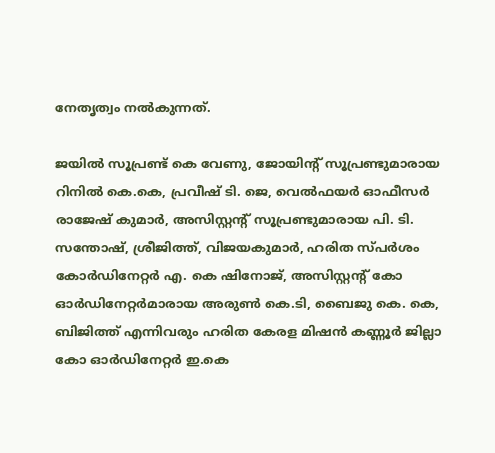നേതൃത്വം നൽകുന്നത്.

ജയിൽ സൂപ്രണ്ട് കെ വേണു, ജോയിന്റ് സൂപ്രണ്ടുമാരായ റിനിൽ കെ.കെ, പ്രവീഷ് ടി. ജെ, വെൽഫയർ ഓഫീസർ രാജേഷ് കുമാർ, അസിസ്റ്റന്റ് സൂപ്രണ്ടുമാരായ പി. ടി. സന്തോഷ്‌, ശ്രീജിത്ത്‌, വിജയകുമാർ, ഹരിത സ്പർശം കോർഡിനേറ്റർ എ. കെ ഷിനോജ്, അസിസ്റ്റന്റ് കോ ഓർഡിനേറ്റർമാരായ അരുൺ കെ.ടി, ബൈജു കെ. കെ, ബിജിത്ത് എന്നിവരും ഹരിത കേരള മിഷൻ കണ്ണൂർ ജില്ലാ കോ ഓർഡിനേറ്റർ ഇ.കെ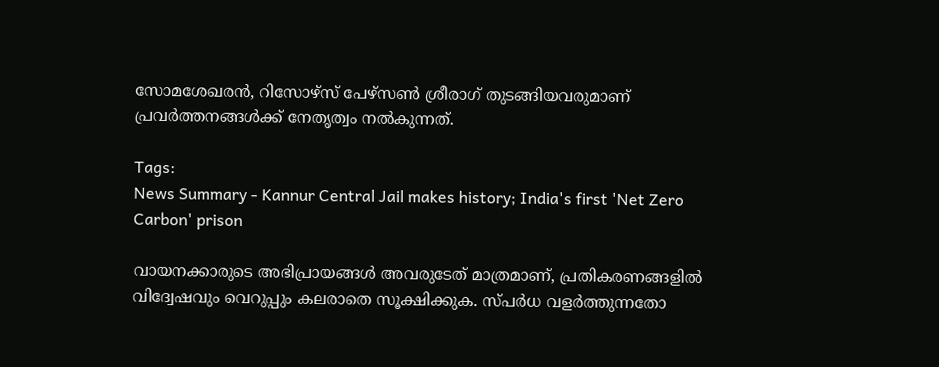സോമശേഖരൻ, റിസോഴ്‌സ് പേഴ്സൺ ശ്രീരാഗ് തുടങ്ങിയവരുമാണ് പ്രവർത്തനങ്ങൾക്ക്‌ നേതൃത്വം നൽകുന്നത്.

Tags:
News Summary - Kannur Central Jail makes history; India's first 'Net Zero Carbon' prison

വായനക്കാരുടെ അഭിപ്രായങ്ങള്‍ അവരുടേത് മാത്രമാണ്, പ്രതികരണങ്ങളിൽ വിദ്വേഷവും വെറുപ്പും കലരാതെ സൂക്ഷിക്കുക. സ്പർധ വളർത്തുന്നതോ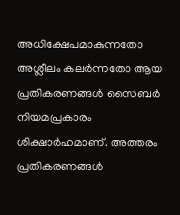അധിക്ഷേപമാകുന്നതോ അശ്ലീലം കലർന്നതോ ആയ പ്രതികരണങ്ങൾ സൈബർ നിയമപ്രകാരം ശിക്ഷാർഹമാണ്. അത്തരം പ്രതികരണങ്ങൾ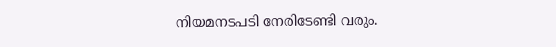നിയമനടപടി നേരിടേണ്ടി വരും.